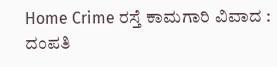Home Crime ರಸ್ತೆ ಕಾಮಗಾರಿ ವಿವಾದ : ದಂಪತಿ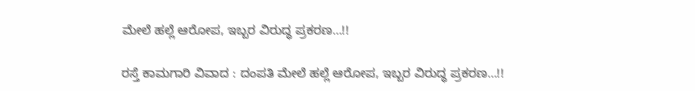ಮೇಲೆ ಹಲ್ಲೆ ಆರೋಪ, ಇಬ್ಬರ ವಿರುದ್ಧ ಪ್ರಕರಣ…!!

ರಸ್ತೆ ಕಾಮಗಾರಿ ವಿವಾದ : ದಂಪತಿ ಮೇಲೆ ಹಲ್ಲೆ ಆರೋಪ, ಇಬ್ಬರ ವಿರುದ್ಧ ಪ್ರಕರಣ…!!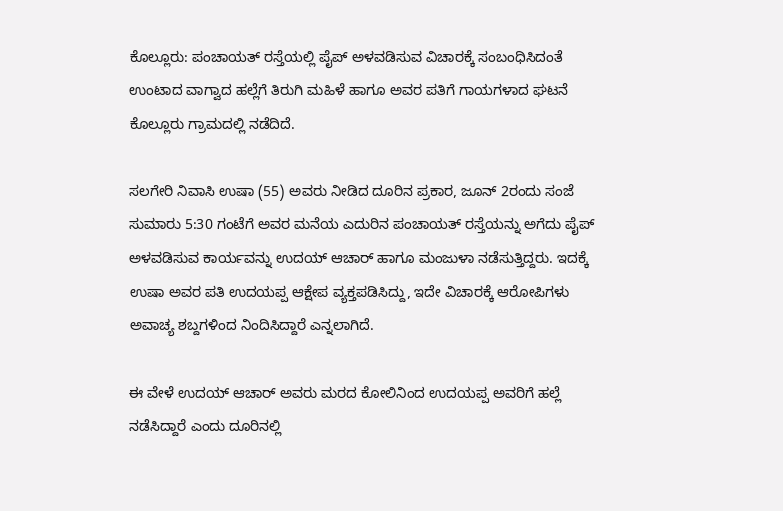ಕೊಲ್ಲೂರು: ಪಂಚಾಯತ್ ರಸ್ತೆಯಲ್ಲಿ ಪೈಪ್ ಅಳವಡಿಸುವ ವಿಚಾರಕ್ಕೆ ಸಂಬಂಧಿಸಿದಂತೆ ಉಂಟಾದ ವಾಗ್ವಾದ ಹಲ್ಲೆಗೆ ತಿರುಗಿ ಮಹಿಳೆ ಹಾಗೂ ಅವರ ಪತಿಗೆ ಗಾಯಗಳಾದ ಘಟನೆ ಕೊಲ್ಲೂರು ಗ್ರಾಮದಲ್ಲಿ ನಡೆದಿದೆ.

ಸಲಗೇರಿ ನಿವಾಸಿ ಉಷಾ (55) ಅವರು ನೀಡಿದ ದೂರಿನ ಪ್ರಕಾರ, ಜೂನ್ 2ರಂದು ಸಂಜೆ ಸುಮಾರು 5:30 ಗಂಟೆಗೆ ಅವರ ಮನೆಯ ಎದುರಿನ ಪಂಚಾಯತ್ ರಸ್ತೆಯನ್ನು ಅಗೆದು ಪೈಪ್ ಅಳವಡಿಸುವ ಕಾರ್ಯವನ್ನು ಉದಯ್ ಆಚಾರ್ ಹಾಗೂ ಮಂಜುಳಾ ನಡೆಸುತ್ತಿದ್ದರು. ಇದಕ್ಕೆ ಉಷಾ ಅವರ ಪತಿ ಉದಯಪ್ಪ ಆಕ್ಷೇಪ ವ್ಯಕ್ತಪಡಿಸಿದ್ದು, ಇದೇ ವಿಚಾರಕ್ಕೆ ಆರೋಪಿಗಳು ಅವಾಚ್ಯ ಶಬ್ದಗಳಿಂದ ನಿಂದಿಸಿದ್ದಾರೆ ಎನ್ನಲಾಗಿದೆ.

ಈ ವೇಳೆ ಉದಯ್ ಆಚಾರ್ ಅವರು ಮರದ ಕೋಲಿನಿಂದ ಉದಯಪ್ಪ ಅವರಿಗೆ ಹಲ್ಲೆ ನಡೆಸಿದ್ದಾರೆ ಎಂದು ದೂರಿನಲ್ಲಿ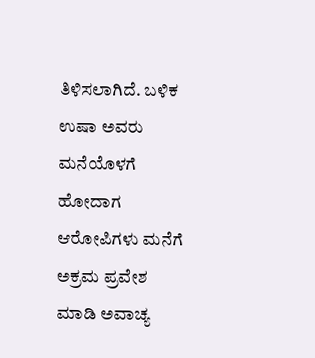ತಿಳಿಸಲಾಗಿದೆ. ಬಳಿಕ ಉಷಾ ಅವರು ಮನೆಯೊಳಗೆ ಹೋದಾಗ ಆರೋಪಿಗಳು ಮನೆಗೆ ಅಕ್ರಮ ಪ್ರವೇಶ ಮಾಡಿ ಅವಾಚ್ಯ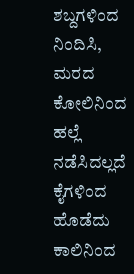ಶಬ್ದಗಳಿಂದ ನಿಂದಿಸಿ, ಮರದ ಕೋಲಿನಿಂದ ಹಲ್ಲೆ ನಡೆಸಿದಲ್ಲದೆ ಕೈಗಳಿಂದ ಹೊಡೆದು ಕಾಲಿನಿಂದ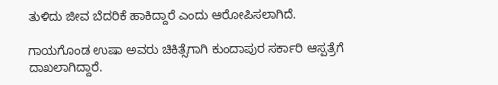ತುಳಿದು ಜೀವ ಬೆದರಿಕೆ ಹಾಕಿದ್ದಾರೆ ಎಂದು ಆರೋಪಿಸಲಾಗಿದೆ.

ಗಾಯಗೊಂಡ ಉಷಾ ಅವರು ಚಿಕಿತ್ಸೆಗಾಗಿ ಕುಂದಾಪುರ ಸರ್ಕಾರಿ ಆಸ್ಪತ್ರೆಗೆ ದಾಖಲಾಗಿದ್ದಾರೆ.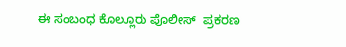ಈ ಸಂಬಂಧ ಕೊಲ್ಲೂರು ಪೊಲೀಸ್  ಪ್ರಕರಣ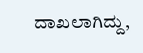ದಾಖಲಾಗಿದ್ದು,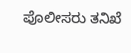ಪೊಲೀಸರು ತನಿಖೆ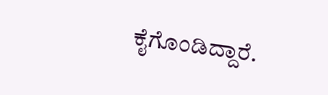ಕೈಗೊಂಡಿದ್ದಾರೆ.